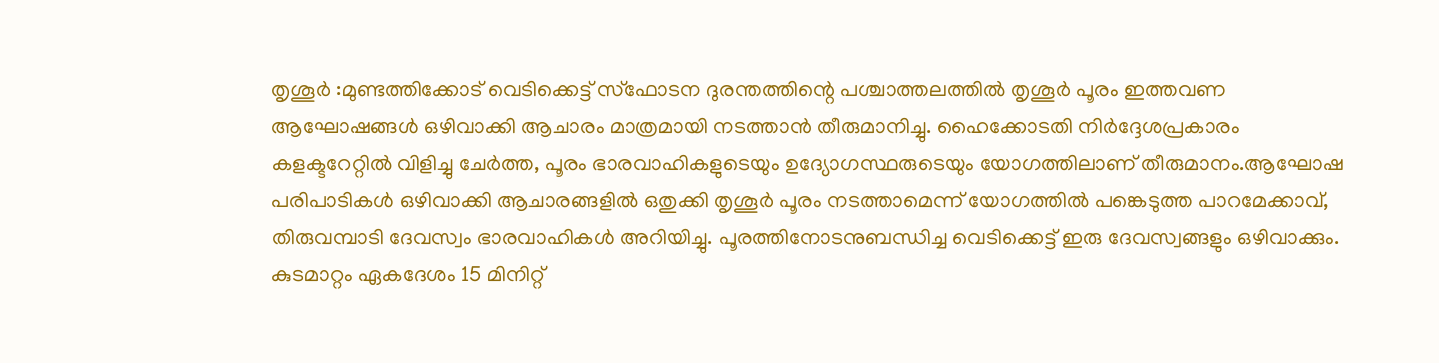തൃശൂർ :മുണ്ടത്തിക്കോട് വെടിക്കെട്ട് സ്ഫോടന ദുരന്തത്തിന്റെ പശ്ചാത്തലത്തിൽ തൃശൂർ പൂരം ഇത്തവണ ആഘോഷങ്ങൾ ഒഴിവാക്കി ആചാരം മാത്രമായി നടത്താൻ തീരുമാനിച്ചു. ഹൈക്കോടതി നിർദ്ദേശപ്രകാരം കളക്ടറേറ്റിൽ വിളിച്ചു ചേർത്ത, പൂരം ഭാരവാഹികളുടെയും ഉദ്യോഗസ്ഥരുടെയും യോഗത്തിലാണ് തീരുമാനം.ആഘോഷ പരിപാടികൾ ഒഴിവാക്കി ആചാരങ്ങളിൽ ഒതുക്കി തൃശൂർ പൂരം നടത്താമെന്ന് യോഗത്തിൽ പങ്കെടുത്ത പാറമേക്കാവ്, തിരുവമ്പാടി ദേവസ്വം ഭാരവാഹികൾ അറിയിച്ചു. പൂരത്തിനോടനുബന്ധിച്ച വെടിക്കെട്ട് ഇരു ദേവസ്വങ്ങളും ഒഴിവാക്കും. കുടമാറ്റം ഏകദേശം 15 മിനിറ്റ്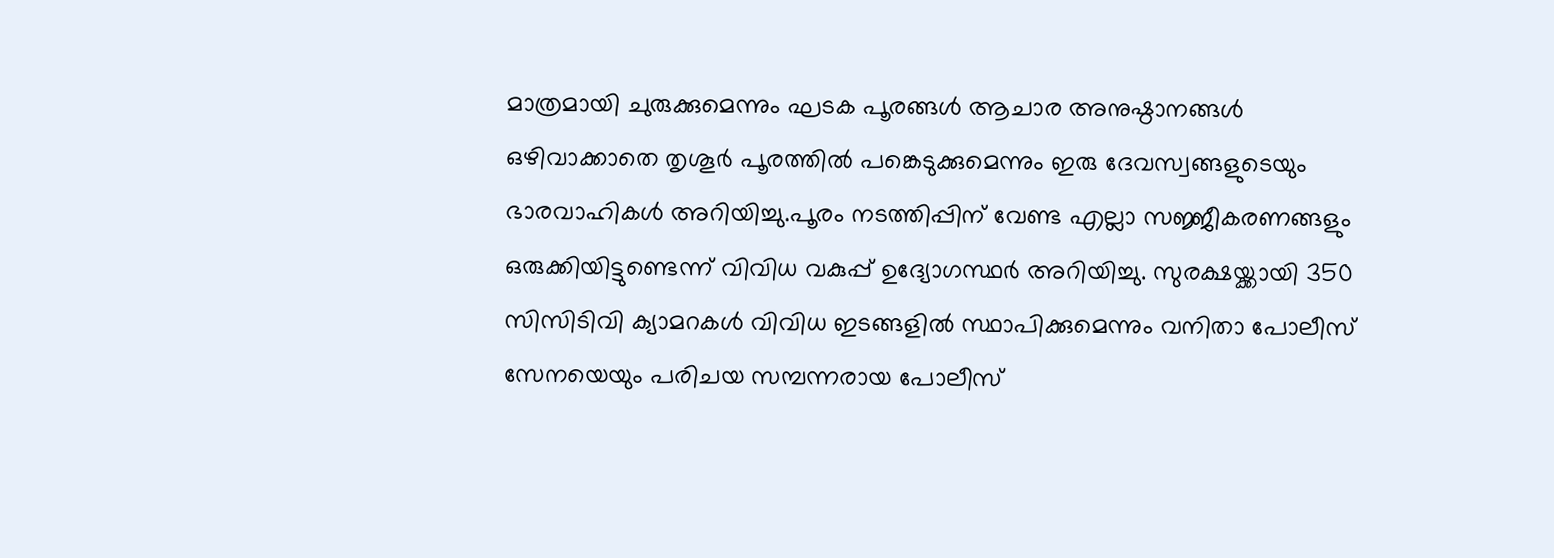മാത്രമായി ചുരുക്കുമെന്നും ഘടക പൂരങ്ങൾ ആചാര അനുഷ്ഠാനങ്ങൾ ഒഴിവാക്കാതെ തൃശൂർ പൂരത്തിൽ പങ്കെടുക്കുമെന്നും ഇരു ദേവസ്വങ്ങളുടെയും ഭാരവാഹികൾ അറിയിച്ചു.പൂരം നടത്തിപ്പിന് വേണ്ട എല്ലാ സജ്ജീകരണങ്ങളും ഒരുക്കിയിട്ടുണ്ടെന്ന് വിവിധ വകുപ്പ് ഉദ്യോഗസ്ഥർ അറിയിച്ചു. സുരക്ഷയ്ക്കായി 350 സിസിടിവി ക്യാമറകൾ വിവിധ ഇടങ്ങളിൽ സ്ഥാപിക്കുമെന്നും വനിതാ പോലീസ് സേനയെയും പരിചയ സമ്പന്നരായ പോലീസ്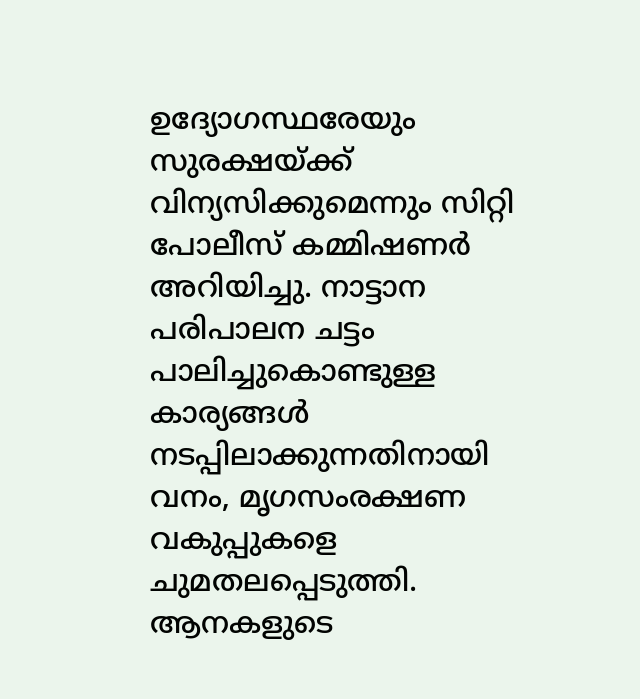ഉദ്യോഗസ്ഥരേയും സുരക്ഷയ്ക്ക് വിന്യസിക്കുമെന്നും സിറ്റി പോലീസ് കമ്മിഷണർ അറിയിച്ചു. നാട്ടാന പരിപാലന ചട്ടം പാലിച്ചുകൊണ്ടുള്ള കാര്യങ്ങൾ നടപ്പിലാക്കുന്നതിനായി വനം, മൃഗസംരക്ഷണ വകുപ്പുകളെ ചുമതലപ്പെടുത്തി. ആനകളുടെ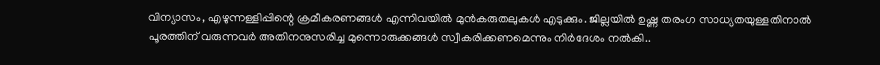വിന്യാസം, എഴുന്നള്ളിപ്പിന്റെ ക്രമീകരണങ്ങൾ എന്നിവയിൽ മുൻകരുതലുകൾ എടുക്കും. ജില്ലയിൽ ഉഷ്ണ തരംഗ സാധ്യതയുള്ളതിനാൽ പൂരത്തിന് വരുന്നവർ അതിനനുസരിച്ച മുന്നൊരുക്കങ്ങൾ സ്വീകരിക്കണമെന്നും നിർദേശം നൽകി..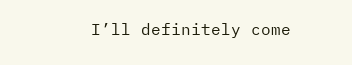I’ll definitely come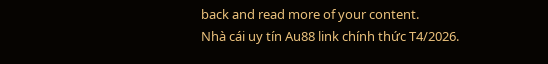back and read more of your content.
Nhà cái uy tín Au88 link chính thức T4/2026.